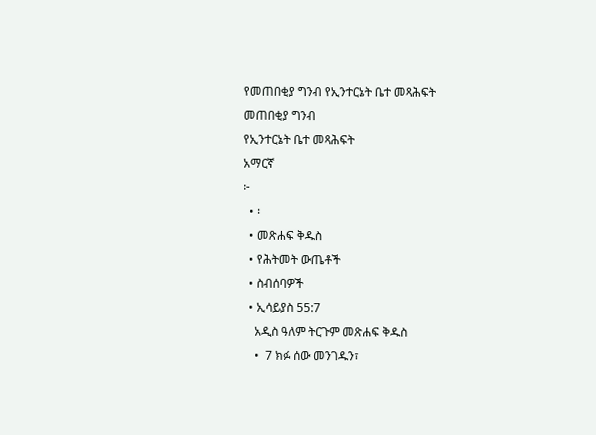የመጠበቂያ ግንብ የኢንተርኔት ቤተ መጻሕፍት
መጠበቂያ ግንብ
የኢንተርኔት ቤተ መጻሕፍት
አማርኛ
፦
  • ፡
  • መጽሐፍ ቅዱስ
  • የሕትመት ውጤቶች
  • ስብሰባዎች
  • ኢሳይያስ 55:7
    አዲስ ዓለም ትርጉም መጽሐፍ ቅዱስ
    •  7 ክፉ ሰው መንገዱን፣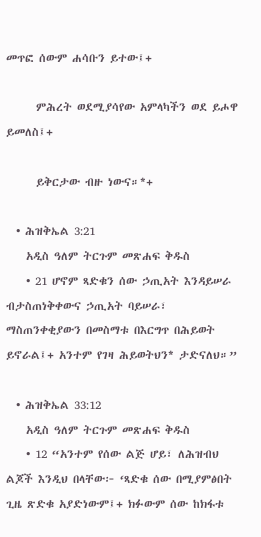መጥፎ ሰውም ሐሳቡን ይተው፤+

      ምሕረት ወደሚያሳየው አምላካችን ወደ ይሖዋ ይመለስ፤+

      ይቅርታው ብዙ ነውና።*+

  • ሕዝቅኤል 3:21
    አዲስ ዓለም ትርጉም መጽሐፍ ቅዱስ
    • 21 ሆኖም ጻድቁን ሰው ኃጢአት እንዳይሠራ ብታስጠነቅቀውና ኃጢአት ባይሠራ፣ ማስጠንቀቂያውን በመስማቱ በእርግጥ በሕይወት ይኖራል፤+ አንተም የገዛ ሕይወትህን* ታድናለህ።”

  • ሕዝቅኤል 33:12
    አዲስ ዓለም ትርጉም መጽሐፍ ቅዱስ
    • 12 “አንተም የሰው ልጅ ሆይ፣ ለሕዝብህ ልጆች እንዲህ በላቸው፦ ‘ጻድቁ ሰው በሚያምፅበት ጊዜ ጽድቁ አያድነውም፤+ ክፉውም ሰው ከክፋቱ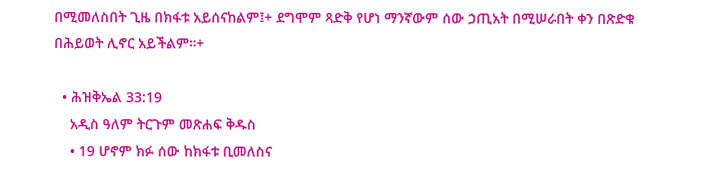በሚመለስበት ጊዜ በክፋቱ አይሰናከልም፤+ ደግሞም ጻድቅ የሆነ ማንኛውም ሰው ኃጢአት በሚሠራበት ቀን በጽድቁ በሕይወት ሊኖር አይችልም።+

  • ሕዝቅኤል 33:19
    አዲስ ዓለም ትርጉም መጽሐፍ ቅዱስ
    • 19 ሆኖም ክፉ ሰው ከክፋቱ ቢመለስና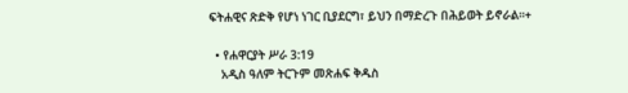ፍትሐዊና ጽድቅ የሆነ ነገር ቢያደርግ፣ ይህን በማድረጉ በሕይወት ይኖራል።+

  • የሐዋርያት ሥራ 3:19
    አዲስ ዓለም ትርጉም መጽሐፍ ቅዱስ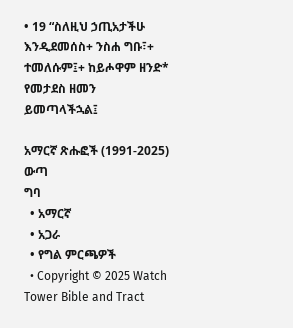• 19 “ስለዚህ ኃጢአታችሁ እንዲደመሰስ+ ንስሐ ግቡ፣+ ተመለሱም፤+ ከይሖዋም ዘንድ* የመታደስ ዘመን ይመጣላችኋል፤

አማርኛ ጽሑፎች (1991-2025)
ውጣ
ግባ
  • አማርኛ
  • አጋራ
  • የግል ምርጫዎች
  • Copyright © 2025 Watch Tower Bible and Tract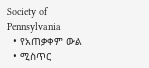Society of Pennsylvania
  • የአጠቃቀም ውል
  • ሚስጥር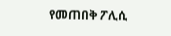የመጠበቅ ፖሊሲ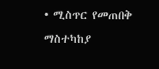• ሚስጥር የመጠበቅ ማስተካከያ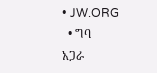• JW.ORG
  • ግባ
አጋራ